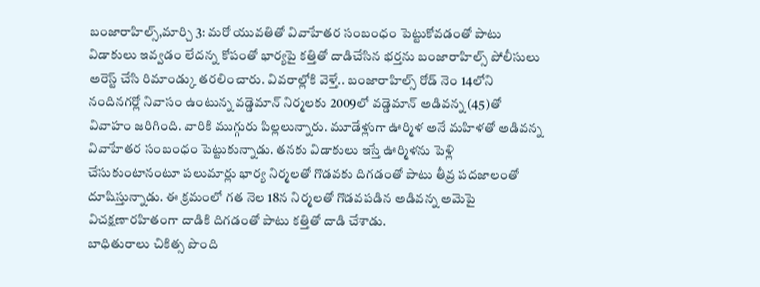బంజారాహిల్స్,మార్చి 3: మరో యువతితో వివాహేతర సంబంధం పెట్టుకోవడంతో పాటు విడాకులు ఇవ్వడం లేదన్న కోపంతో భార్యపై కత్తితో దాడిచేసిన భర్తను బంజారాహిల్స్ పోలీసులు అరెస్ట్ చేసి రిమాండ్కు తరలించారు. వివరాల్లోకి వెళ్తే.. బంజారాహిల్స్ రోడ్ నెం 14లోని నందినగర్లో నివాసం ఉంటున్న వడ్డెమాన్ నిర్మలకు 2009లో వడ్డెమాన్ అడివన్న (45)తో వివాహం జరిగింది. వారికి ముగ్గురు పిల్లలున్నారు. మూడేళ్లుగా ఊర్మిళ అనే మహిళతో అడివన్న వివాహేతర సంబంధం పెట్టుకున్నాడు. తనకు విడాకులు ఇస్తే ఊర్మిళను పెళ్లి చేసుకుంటానంటూ పలుమార్లు భార్య నిర్మలతో గొడవకు దిగడంతో పాటు తీవ్ర పదజాలంతో దూషిస్తున్నాడు. ఈ క్రమంలో గత నెల 18న నిర్మలతో గొడవపడిన అడివన్న అమెపై విచక్షణారహితంగా దాడికి దిగడంతో పాటు కత్తితో దాడి చేశాడు.
బాధితురాలు చికిత్స పొంది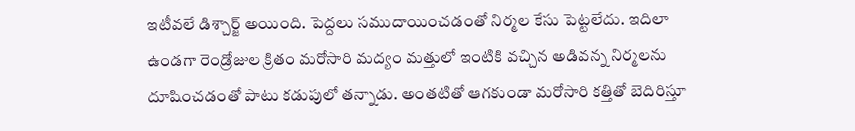ఇటీవలే డిశ్చార్జ్ అయింది. పెద్దలు సముదాయించడంతో నిర్మల కేసు పెట్టలేదు. ఇదిలా ఉండగా రెండ్రోజుల క్రితం మరోసారి మద్యం మత్తులో ఇంటికి వచ్చిన అడివన్న నిర్మలను దూషించడంతో పాటు కడుపులో తన్నాడు. అంతటితో ఆగకుండా మరోసారి కత్తితో బెదిరిస్తూ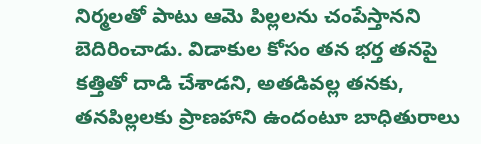నిర్మలతో పాటు ఆమె పిల్లలను చంపేస్తానని బెదిరించాడు. విడాకుల కోసం తన భర్త తనపై కత్తితో దాడి చేశాడని, అతడివల్ల తనకు, తనపిల్లలకు ప్రాణహాని ఉందంటూ బాధితురాలు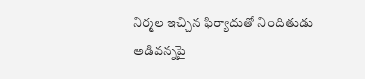నిర్మల ఇచ్చిన ఫిర్యాదుతో నిందితుడు అడివన్నపై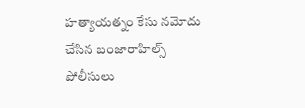హత్యాయత్నం కేసు నమోదు చేసిన బంజారాహిల్స్ పోలీసులు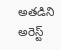అతడిని అరెస్ట్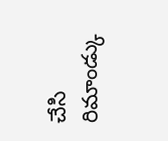చేసి రిమాండ్కు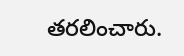తరలించారు.